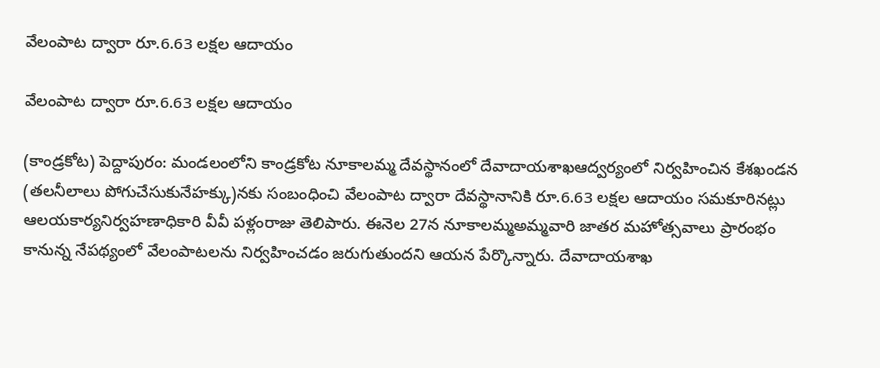వేలంపాట ద్వారా రూ.6.63 లక్షల ఆదాయం

వేలంపాట ద్వారా రూ.6.63 లక్షల ఆదాయం

(కాండ్రకోట) పెద్దాపురం: మండలంలోని కాండ్రకోట నూకాలమ్మ దేవస్థానంలో దేవాదాయశాఖఆద్వర్యంలో నిర్వహించిన కేశఖండన (తలనీలాలు పోగుచేసుకునేహక్కు)నకు సంబంధించి వేలంపాట ద్వారా దేవస్థానానికి రూ.6.63 లక్షల ఆదాయం సమకూరినట్లు ఆలయకార్యనిర్వహణాధికారి వీవీ పళ్లంరాజు తెలిపారు. ఈనెల 27న నూకాలమ్మఅమ్మవారి జాతర మహోత్సవాలు ప్రారంభం కానున్న నేపథ్యంలో వేలంపాటలను నిర్వహించడం జరుగుతుందని ఆయన పేర్కొన్నారు. దేవాదాయశాఖ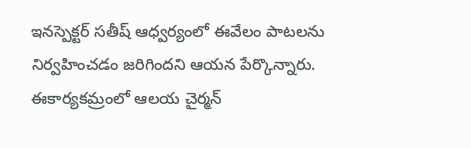ఇనస్పెక్టర్‌ సతీష్‌ ఆధ్వర్యంలో ఈవేలం పాటలను నిర్వహించడం జరిగిందని ఆయన పేర్కొన్నారు. ఈకార్యకమ్రంలో ఆలయ చైర్మన్‌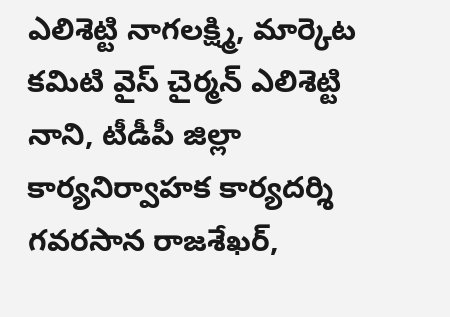ఎలిశెట్టి నాగలక్ష్మి, మార్కెట కమిటి వైస్‌ చైర్మన్‌ ఎలిశెట్టి నాని, టీడీపీ జిల్లా కార్యనిర్వాహక కార్యదర్శి గవరసాన రాజశేఖర్‌,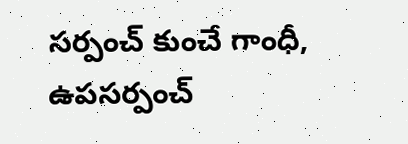సర్పంచ్‌ కుంచే గాంధీ, ఉపసర్పంచ్‌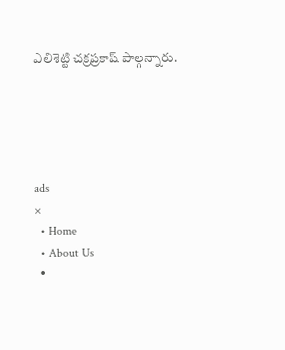ఎలిశెట్టి చక్రప్రకాష్‌ పాల్గన్నారు.





ads
×
  • Home
  • About Us
  •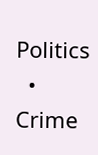Politics
  • Crime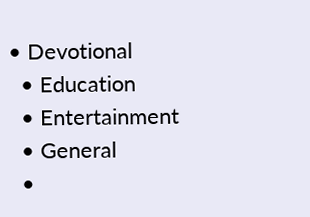• Devotional
  • Education
  • Entertainment
  • General
  •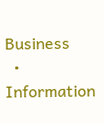Business
  • Information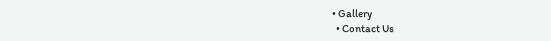• Gallery
  • Contact Us